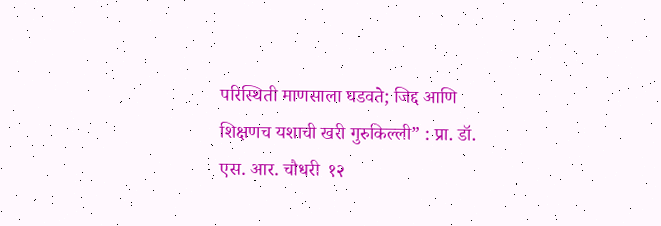परिस्थिती माणसाला घडवते; जिद्द आणि शिक्षणच यशाची खरी गुरुकिल्ली” : प्रा. डॉ. एस. आर. चौधरी  १२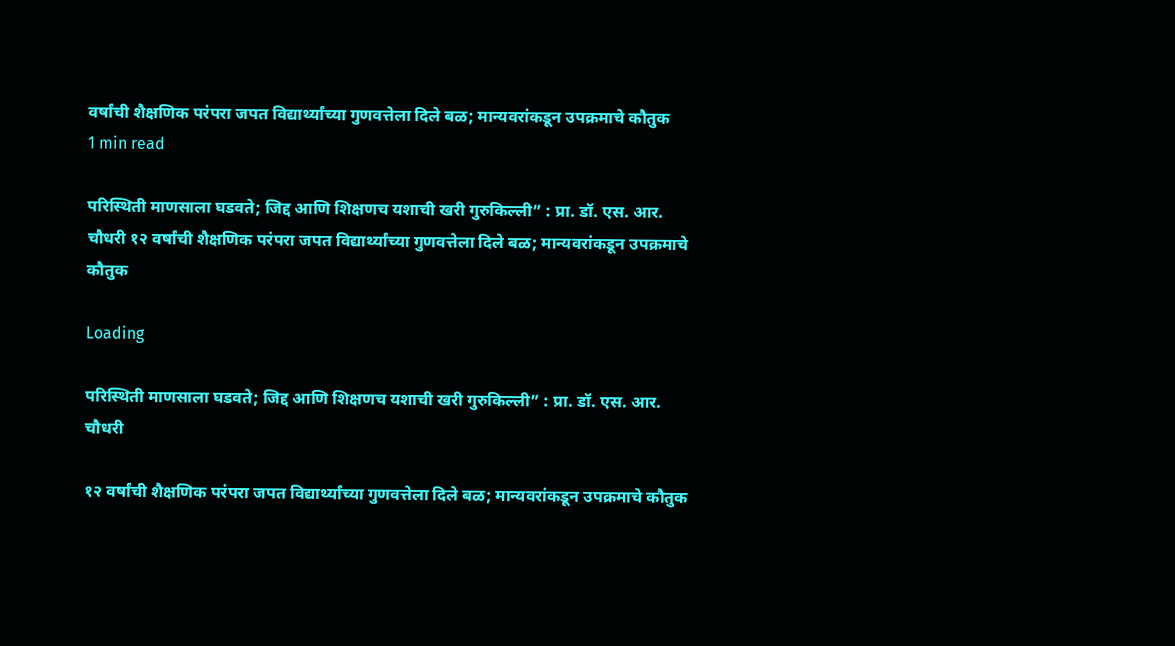वर्षांची शैक्षणिक परंपरा जपत विद्यार्थ्यांच्या गुणवत्तेला दिले बळ; मान्यवरांकडून उपक्रमाचे कौतुक
1 min read

परिस्थिती माणसाला घडवते; जिद्द आणि शिक्षणच यशाची खरी गुरुकिल्ली” : प्रा. डॉ. एस. आर. चौधरी १२ वर्षांची शैक्षणिक परंपरा जपत विद्यार्थ्यांच्या गुणवत्तेला दिले बळ; मान्यवरांकडून उपक्रमाचे कौतुक

Loading

परिस्थिती माणसाला घडवते; जिद्द आणि शिक्षणच यशाची खरी गुरुकिल्ली” : प्रा. डॉ. एस. आर. चौधरी

१२ वर्षांची शैक्षणिक परंपरा जपत विद्यार्थ्यांच्या गुणवत्तेला दिले बळ; मान्यवरांकडून उपक्रमाचे कौतुक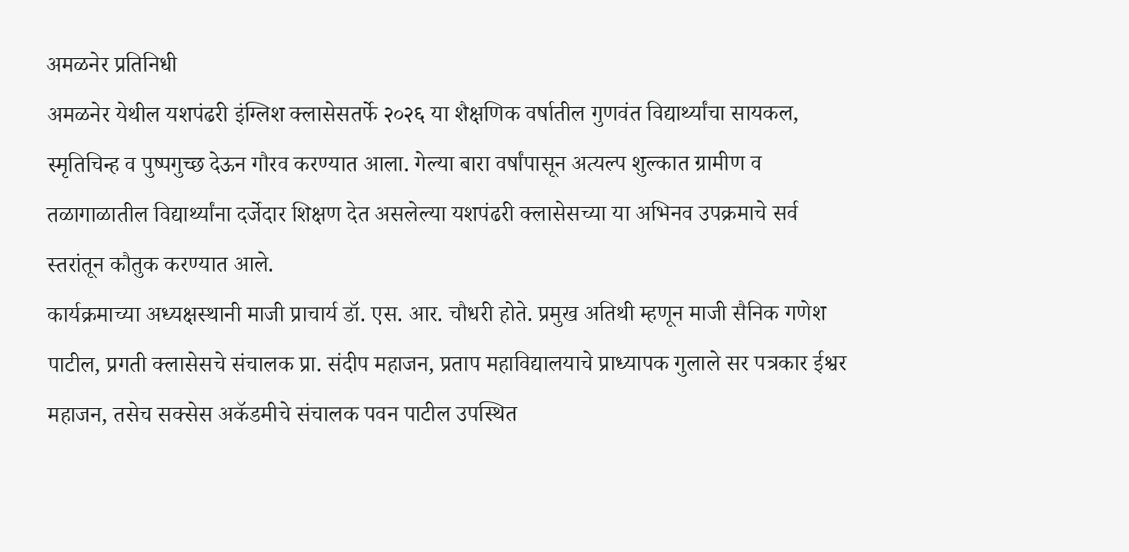अमळनेर प्रतिनिधी
अमळनेर येथील यशपंढरी इंग्लिश क्लासेसतर्फे २०२६ या शैक्षणिक वर्षातील गुणवंत विद्यार्थ्यांचा सायकल, स्मृतिचिन्ह व पुष्पगुच्छ देऊन गौरव करण्यात आला. गेल्या बारा वर्षांपासून अत्यल्प शुल्कात ग्रामीण व तळागाळातील विद्यार्थ्यांना दर्जेदार शिक्षण देत असलेल्या यशपंढरी क्लासेसच्या या अभिनव उपक्रमाचे सर्व स्तरांतून कौतुक करण्यात आले.
कार्यक्रमाच्या अध्यक्षस्थानी माजी प्राचार्य डॉ. एस. आर. चौधरी होते. प्रमुख अतिथी म्हणून माजी सैनिक गणेश पाटील, प्रगती क्लासेसचे संचालक प्रा. संदीप महाजन, प्रताप महाविद्यालयाचे प्राध्यापक गुलाले सर पत्रकार ईश्वर महाजन, तसेच सक्सेस अकॅडमीचे संचालक पवन पाटील उपस्थित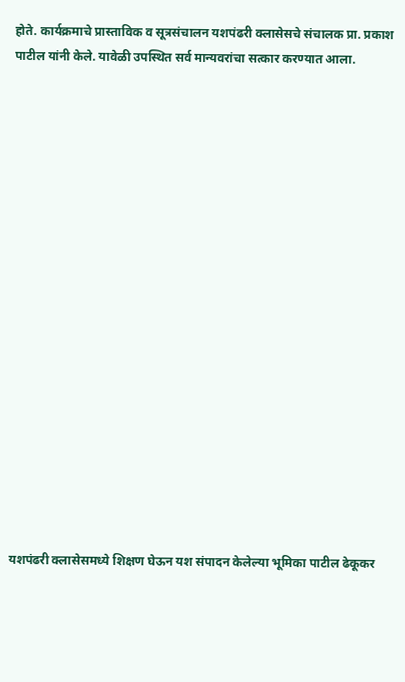होते. कार्यक्रमाचे प्रास्ताविक व सूत्रसंचालन यशपंढरी क्लासेसचे संचालक प्रा. प्रकाश पाटील यांनी केले. यावेळी उपस्थित सर्व मान्यवरांचा सत्कार करण्यात आला.



















यशपंढरी क्लासेसमध्ये शिक्षण घेऊन यश संपादन केलेल्या भूमिका पाटील ढेकूकर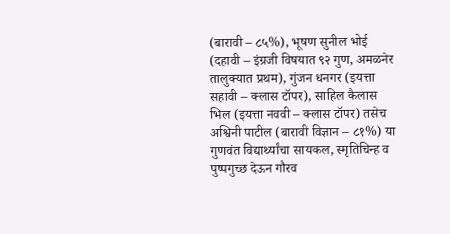(बारावी – ८५%), भूषण सुनील भोई (दहावी – इंग्रजी विषयात ९२ गुण, अमळनेर तालुक्यात प्रथम), गुंजन धनगर (इयत्ता सहावी – क्लास टॉपर), साहिल कैलास भिल (इयत्ता नववी – क्लास टॉपर) तसेच अश्विनी पाटील (बारावी विज्ञान – ८१%) या गुणवंत विद्यार्थ्यांचा सायकल, स्मृतिचिन्ह व पुष्पगुच्छ देऊन गौरव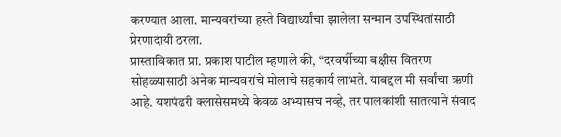करण्यात आला. मान्यवरांच्या हस्ते विद्यार्थ्यांचा झालेला सन्मान उपस्थितांसाठी प्रेरणादायी ठरला.
प्रास्ताविकात प्रा. प्रकाश पाटील म्हणाले की, “दरवर्षीच्या बक्षीस वितरण सोहळ्यासाठी अनेक मान्यवरांचे मोलाचे सहकार्य लाभते. याबद्दल मी सर्वांचा ऋणी आहे. यशपंढरी क्लासेसमध्ये केवळ अभ्यासच नव्हे, तर पालकांशी सातत्याने संवाद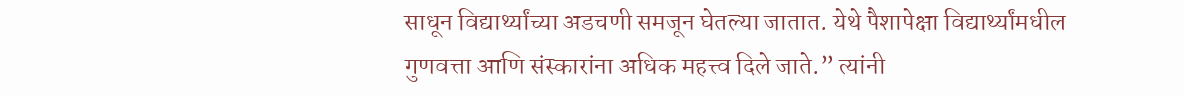साधून विद्यार्थ्यांच्या अडचणी समजून घेतल्या जातात. येथे पैशापेक्षा विद्यार्थ्यांमधील गुणवत्ता आणि संस्कारांना अधिक महत्त्व दिले जाते.” त्यांनी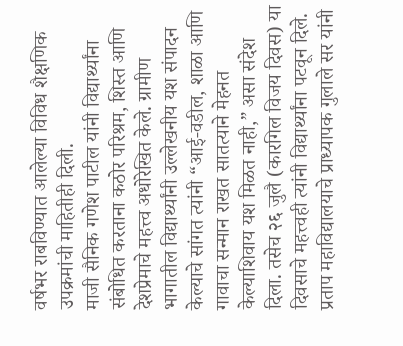वर्षभर राबविण्यात आलेल्या विविध शैक्षणिक उपक्रमांची माहितीही दिली.
माजी सैनिक गणेश पाटील यांनी विद्यार्थ्यांना संबोधित करताना कठोर परिश्रम, शिस्त आणि देशप्रेमाचे महत्त्व अधोरेखित केले. ग्रामीण भागातील विद्यार्थ्यांनी उल्लेखनीय यश संपादन केल्याचे सांगत त्यांनी “आई-वडील, शाळा आणि गावाचा सन्मान राखत सातत्याने मेहनत केल्याशिवाय यश मिळत नाही,” असा संदेश दिला. तसेच २६ जुलै (कारगिल विजय दिवस) या दिवसाचे महत्त्वही त्यांनी विद्यार्थ्यांना पटवून दिले.
प्रताप महाविद्यालयाचे प्राध्यापक गुलाले सर यांनी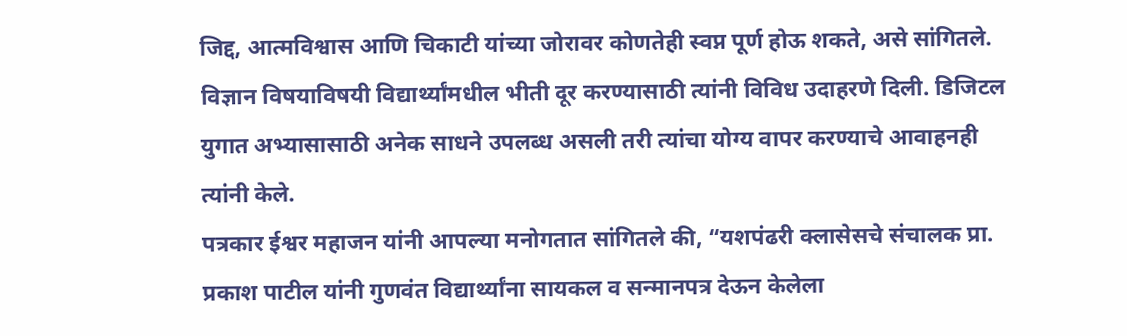जिद्द, आत्मविश्वास आणि चिकाटी यांच्या जोरावर कोणतेही स्वप्न पूर्ण होऊ शकते, असे सांगितले. विज्ञान विषयाविषयी विद्यार्थ्यांमधील भीती दूर करण्यासाठी त्यांनी विविध उदाहरणे दिली. डिजिटल युगात अभ्यासासाठी अनेक साधने उपलब्ध असली तरी त्यांचा योग्य वापर करण्याचे आवाहनही त्यांनी केले.
पत्रकार ईश्वर महाजन यांनी आपल्या मनोगतात सांगितले की, “यशपंढरी क्लासेसचे संचालक प्रा. प्रकाश पाटील यांनी गुणवंत विद्यार्थ्यांना सायकल व सन्मानपत्र देऊन केलेला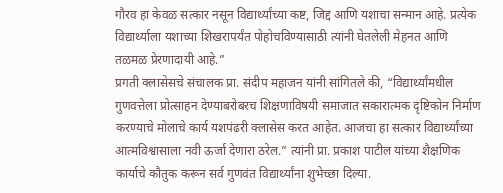गौरव हा केवळ सत्कार नसून विद्यार्थ्यांच्या कष्ट, जिद्द आणि यशाचा सन्मान आहे. प्रत्येक विद्यार्थ्याला यशाच्या शिखरापर्यंत पोहोचविण्यासाठी त्यांनी घेतलेली मेहनत आणि तळमळ प्रेरणादायी आहे.”
प्रगती क्लासेसचे संचालक प्रा. संदीप महाजन यांनी सांगितले की, “विद्यार्थ्यांमधील गुणवत्तेला प्रोत्साहन देण्याबरोबरच शिक्षणाविषयी समाजात सकारात्मक दृष्टिकोन निर्माण करण्याचे मोलाचे कार्य यशपंढरी क्लासेस करत आहेत. आजचा हा सत्कार विद्यार्थ्यांच्या आत्मविश्वासाला नवी ऊर्जा देणारा ठरेल.” त्यांनी प्रा. प्रकाश पाटील यांच्या शैक्षणिक कार्याचे कौतुक करून सर्व गुणवंत विद्यार्थ्यांना शुभेच्छा दिल्या.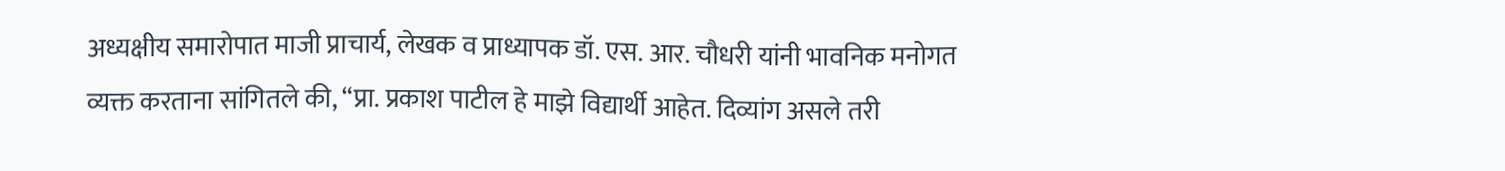अध्यक्षीय समारोपात माजी प्राचार्य, लेखक व प्राध्यापक डॉ. एस. आर. चौधरी यांनी भावनिक मनोगत व्यक्त करताना सांगितले की, “प्रा. प्रकाश पाटील हे माझे विद्यार्थी आहेत. दिव्यांग असले तरी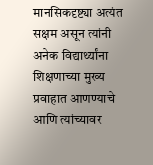मानसिकदृष्ट्या अत्यंत सक्षम असून त्यांनी अनेक विद्यार्थ्यांना शिक्षणाच्या मुख्य प्रवाहात आणण्याचे आणि त्यांच्यावर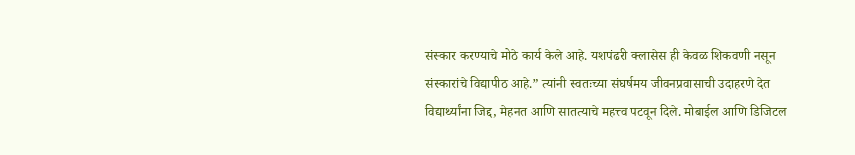संस्कार करण्याचे मोठे कार्य केले आहे. यशपंढरी क्लासेस ही केवळ शिकवणी नसून संस्कारांचे विद्यापीठ आहे.” त्यांनी स्वतःच्या संघर्षमय जीवनप्रवासाची उदाहरणे देत विद्यार्थ्यांना जिद्द, मेहनत आणि सातत्याचे महत्त्व पटवून दिले. मोबाईल आणि डिजिटल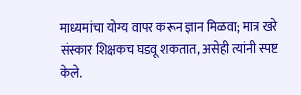माध्यमांचा योग्य वापर करून ज्ञान मिळवा; मात्र खरे संस्कार शिक्षकच घडवू शकतात, असेही त्यांनी स्पष्ट केले.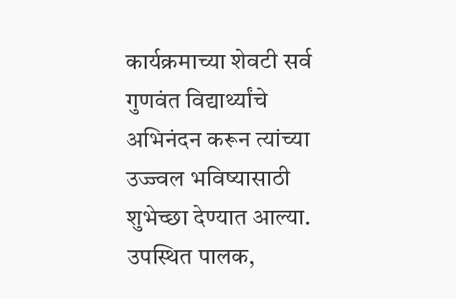कार्यक्रमाच्या शेवटी सर्व गुणवंत विद्यार्थ्यांचे अभिनंदन करून त्यांच्या उज्ज्वल भविष्यासाठी शुभेच्छा देण्यात आल्या. उपस्थित पालक,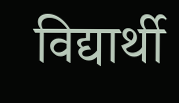विद्यार्थी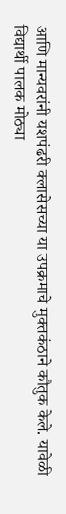आणि मान्यवरांनी यशपंढरी क्लासेसच्या या उपक्रमाचे मुक्तकंठाने कौतुक केले. यावेळी विद्यार्थी पालक मोठ्या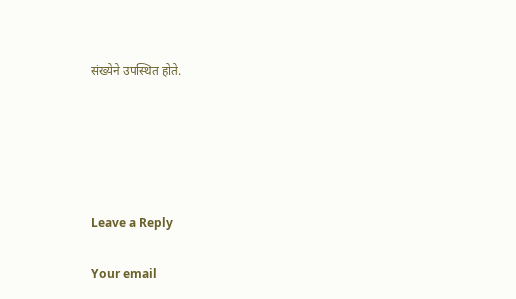संख्येने उपस्थित होते.





Leave a Reply

Your email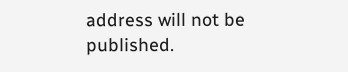address will not be published.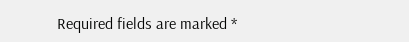Required fields are marked *